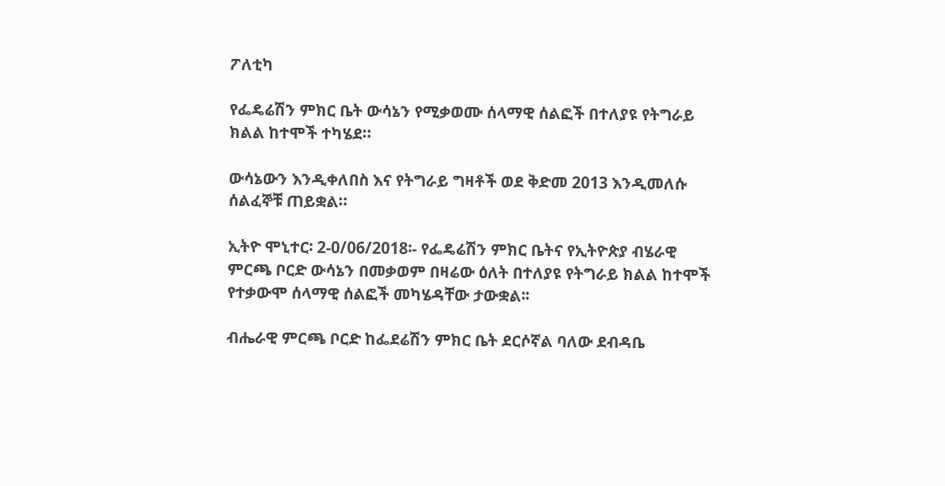ፖለቲካ

የፌዴሬሽን ምክር ቤት ውሳኔን የሚቃወሙ ሰላማዊ ሰልፎች በተለያዩ የትግራይ ክልል ከተሞች ተካሄደ።

ውሳኔውን እንዲቀለበስ እና የትግራይ ግዛቶች ወደ ቅድመ 2013 እንዲመለሱ ሰልፈኞቹ ጠይቋል።

ኢትዮ ሞኒተር፡ 2-0/06/2018፡- የፌዴሬሽን ምክር ቤትና የኢትዮጵያ ብሄራዊ ምርጫ ቦርድ ውሳኔን በመቃወም በዛሬው ዕለት በተለያዩ የትግራይ ክልል ከተሞች የተቃውሞ ሰላማዊ ሰልፎች መካሄዳቸው ታውቋል፡፡

ብሔራዊ ምርጫ ቦርድ ከፌደሬሽን ምክር ቤት ደርሶኛል ባለው ደብዳቤ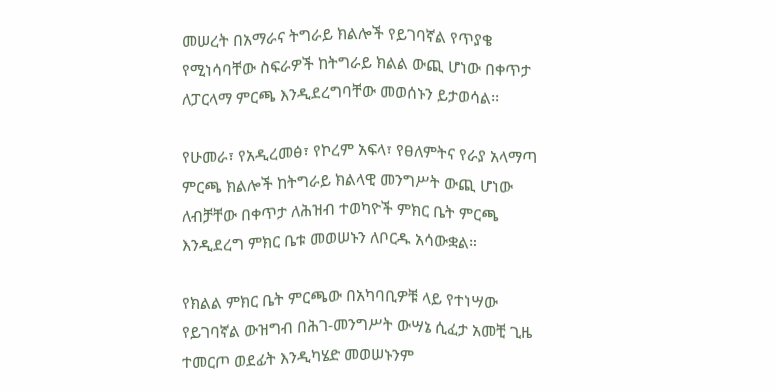መሠረት በአማራና ትግራይ ክልሎች የይገባኛል የጥያቄ የሚነሳባቸው ስፍራዎች ከትግራይ ክልል ውጪ ሆነው በቀጥታ ለፓርላማ ምርጫ እንዲደረግባቸው መወሰኑን ይታወሳል፡፡

የሁመራ፣ የአዲረመፅ፣ የኮረም አፍላ፣ የፀለምትና የራያ አላማጣ ምርጫ ክልሎች ከትግራይ ክልላዊ መንግሥት ውጪ ሆነው ለብቻቸው በቀጥታ ለሕዝብ ተወካዮች ምክር ቤት ምርጫ እንዲደረግ ምክር ቤቱ መወሠኑን ለቦርዱ አሳውቋል።

የክልል ምክር ቤት ምርጫው በአካባቢዎቹ ላይ የተነሣው የይገባኛል ውዝግብ በሕገ-መንግሥት ውሣኔ ሲፈታ አመቺ ጊዜ ተመርጦ ወደፊት እንዲካሄድ መወሠኑንም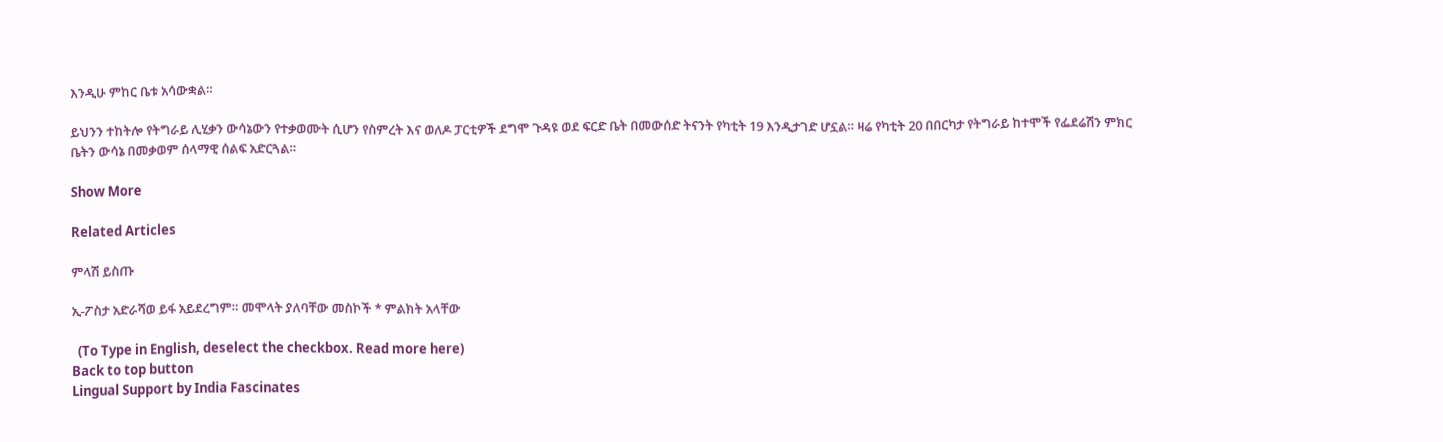እንዲሁ ምከር ቤቱ አሳውቋል።

ይህንን ተከትሎ የትግራይ ሊሂቃን ውሳኔውን የተቃወሙት ሲሆን የስምረት እና ወለዶ ፓርቲዎች ደግሞ ጉዳዩ ወደ ፍርድ ቤት በመውሰድ ትናንት የካቲት 19 እንዲታገድ ሆኗል። ዛሬ የካቲት 20 በበርካታ የትግራይ ከተሞች የፌደሬሽን ምክር ቤትን ውሳኔ በመቃወም ሰላማዊ ሰልፍ አድርጓል።

Show More

Related Articles

ምላሽ ይስጡ

ኢ-ፖስታ አድራሻወ ይፋ አይደረግም። መሞላት ያለባቸው መስኮች * ምልክት አላቸው

  (To Type in English, deselect the checkbox. Read more here)
Back to top button
Lingual Support by India Fascinates